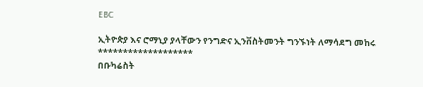EBC

ኢትዮጵያ እና ሮማኒያ ያላቸውን የንግድና ኢንቨስትመንት ግንኙነት ለማሳደግ መከሩ
*******************
በቡካሬስት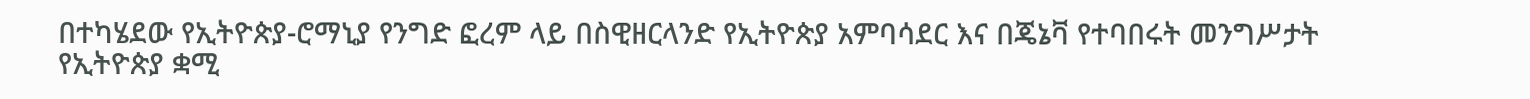በተካሄደው የኢትዮጵያ-ሮማኒያ የንግድ ፎረም ላይ በስዊዘርላንድ የኢትዮጵያ አምባሳደር እና በጄኔቫ የተባበሩት መንግሥታት የኢትዮጵያ ቋሚ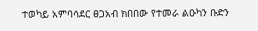ተወካይ አምባሳደር ፀጋአብ ክበበው የተመራ ልዑካን ቡድን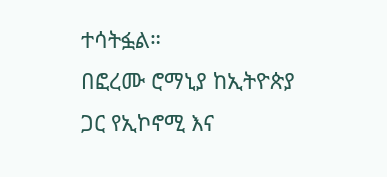ተሳትፏል።
በፎረሙ ሮማኒያ ከኢትዮጵያ ጋር የኢኮኖሚ እና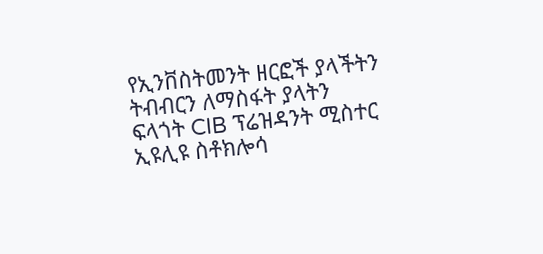የኢንቨስትመንት ዘርፎች ያላችትን ትብብርን ለማስፋት ያላትን ፍላጎት CIB ፕሬዝዳንት ሚስተር ኢዩሊዩ ስቶክሎሳ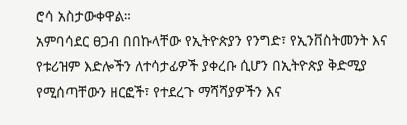ሮሳ አስታውቀዋል።
አምባሳደር ፀጋብ በበኩላቸው የኢትዮጵያን የንግድ፣ የኢንቨስትመንት እና የቱሪዝም እድሎችን ለተሳታፊዎች ያቀረቡ ሲሆን በኢትዮጵያ ቅድሚያ የሚሰጣቸውን ዘርፎች፣ የተደረጉ ማሻሻያዎችን እና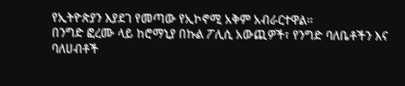የኢትዮጵያን እያደገ የመጣው የኢኮኖሚ አቅም አብራርተዋል።
በንግድ ፎረሙ ላይ ከሮማኒያ በኩል ፖሊሲ አውጪዎች፣ የንግድ ባለቤቶችን እና ባለሀብቶች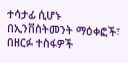ተሳታፊ ሲሆኑ በኢንቨስትመንት ማዕቀፎች፣ በዘርፉ ተስፋዎች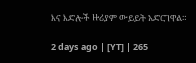እና እድሎች ዙሪያም ውይይት አድርገዋል።

2 days ago | [YT] | 265